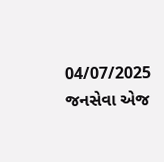04/07/2025
જનસેવા એજ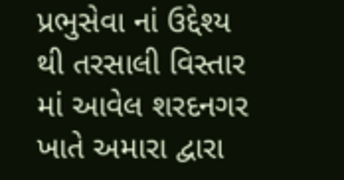પ્રભુસેવા નાં ઉદ્દેશ્ય થી તરસાલી વિસ્તાર માં આવેલ શરદનગર ખાતે અમારા દ્વારા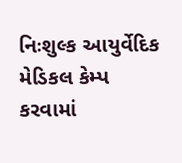નિઃશુલ્ક આયુર્વેદિક મેડિકલ કેમ્પ કરવામાં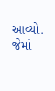આવ્યો. જેમાં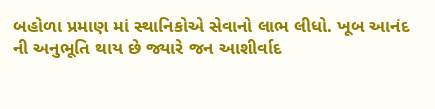બહોળા પ્રમાણ માં સ્થાનિકોએ સેવાનો લાભ લીધો. ખૂબ આનંદ ની અનુભૂતિ થાય છે જ્યારે જન આશીર્વાદ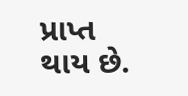પ્રાપ્ત થાય છે.